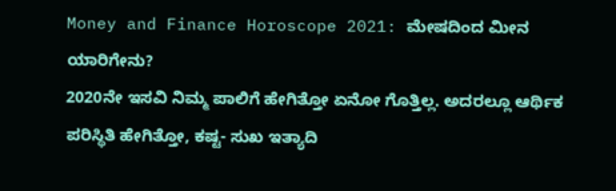Money and Finance Horoscope 2021: ಮೇಷದಿಂದ ಮೀನ ಯಾರಿಗೇನು?
2020ನೇ ಇಸವಿ ನಿಮ್ಮ ಪಾಲಿಗೆ ಹೇಗಿತ್ತೋ ಏನೋ ಗೊತ್ತಿಲ್ಲ. ಅದರಲ್ಲೂ ಆರ್ಥಿಕ ಪರಿಸ್ಥಿತಿ ಹೇಗಿತ್ತೋ, ಕಷ್ಟ- ಸುಖ ಇತ್ಯಾದಿ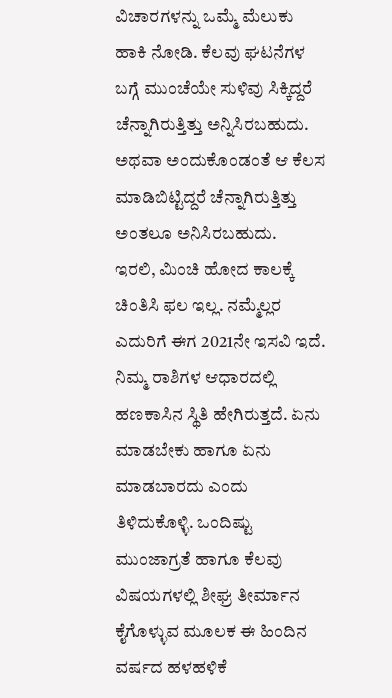ವಿಚಾರಗಳನ್ನು ಒಮ್ಮೆ ಮೆಲುಕು ಹಾಕಿ ನೋಡಿ. ಕೆಲವು ಘಟನೆಗಳ ಬಗ್ಗೆ ಮುಂಚೆಯೇ ಸುಳಿವು ಸಿಕ್ಕಿದ್ದರೆ ಚೆನ್ನಾಗಿರುತ್ತಿತ್ತು ಅನ್ನಿಸಿರಬಹುದು. ಅಥವಾ ಅಂದುಕೊಂಡಂತೆ ಆ ಕೆಲಸ ಮಾಡಿಬಿಟ್ಟಿದ್ದರೆ ಚೆನ್ನಾಗಿರುತ್ತಿತ್ತು ಅಂತಲೂ ಅನಿಸಿರಬಹುದು.
ಇರಲಿ, ಮಿಂಚಿ ಹೋದ ಕಾಲಕ್ಕೆ ಚಿಂತಿಸಿ ಫಲ ಇಲ್ಲ. ನಮ್ಮೆಲ್ಲರ ಎದುರಿಗೆ ಈಗ 2021ನೇ ಇಸವಿ ಇದೆ. ನಿಮ್ಮ ರಾಶಿಗಳ ಆಧಾರದಲ್ಲಿ ಹಣಕಾಸಿನ ಸ್ಥಿತಿ ಹೇಗಿರುತ್ತದೆ. ಏನು ಮಾಡಬೇಕು ಹಾಗೂ ಏನು ಮಾಡಬಾರದು ಎಂದು ತಿಳಿದುಕೊಳ್ಳಿ. ಒಂದಿಷ್ಟು ಮುಂಜಾಗ್ರತೆ ಹಾಗೂ ಕೆಲವು ವಿಷಯಗಳಲ್ಲಿ ಶೀಘ್ರ ತೀರ್ಮಾನ ಕೈಗೊಳ್ಳುವ ಮೂಲಕ ಈ ಹಿಂದಿನ ವರ್ಷದ ಹಳಹಳಿಕೆ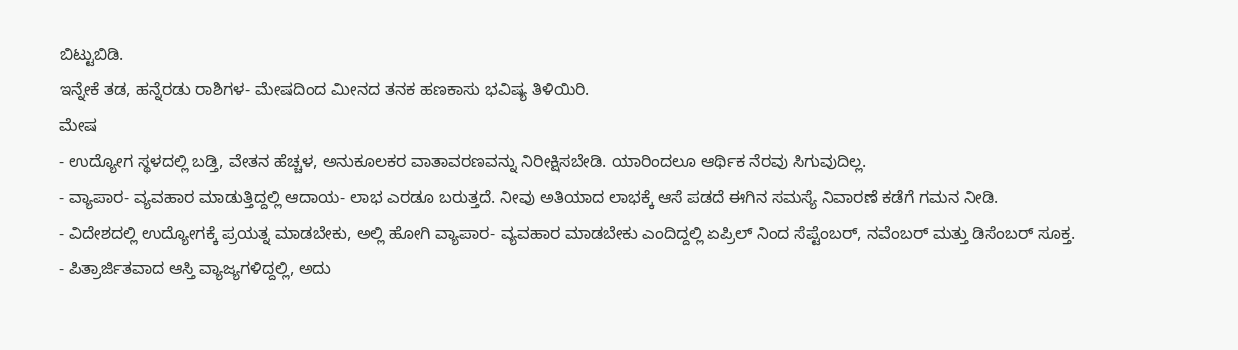ಬಿಟ್ಟುಬಿಡಿ.
ಇನ್ನೇಕೆ ತಡ, ಹನ್ನೆರಡು ರಾಶಿಗಳ- ಮೇಷದಿಂದ ಮೀನದ ತನಕ ಹಣಕಾಸು ಭವಿಷ್ಯ ತಿಳಿಯಿರಿ.
ಮೇಷ
- ಉದ್ಯೋಗ ಸ್ಥಳದಲ್ಲಿ ಬಡ್ತಿ, ವೇತನ ಹೆಚ್ಚಳ, ಅನುಕೂಲಕರ ವಾತಾವರಣವನ್ನು ನಿರೀಕ್ಷಿಸಬೇಡಿ. ಯಾರಿಂದಲೂ ಆರ್ಥಿಕ ನೆರವು ಸಿಗುವುದಿಲ್ಲ.
- ವ್ಯಾಪಾರ- ವ್ಯವಹಾರ ಮಾಡುತ್ತಿದ್ದಲ್ಲಿ ಆದಾಯ- ಲಾಭ ಎರಡೂ ಬರುತ್ತದೆ. ನೀವು ಅತಿಯಾದ ಲಾಭಕ್ಕೆ ಆಸೆ ಪಡದೆ ಈಗಿನ ಸಮಸ್ಯೆ ನಿವಾರಣೆ ಕಡೆಗೆ ಗಮನ ನೀಡಿ.
- ವಿದೇಶದಲ್ಲಿ ಉದ್ಯೋಗಕ್ಕೆ ಪ್ರಯತ್ನ ಮಾಡಬೇಕು, ಅಲ್ಲಿ ಹೋಗಿ ವ್ಯಾಪಾರ- ವ್ಯವಹಾರ ಮಾಡಬೇಕು ಎಂದಿದ್ದಲ್ಲಿ ಏಪ್ರಿಲ್ ನಿಂದ ಸೆಪ್ಟೆಂಬರ್, ನವೆಂಬರ್ ಮತ್ತು ಡಿಸೆಂಬರ್ ಸೂಕ್ತ.
- ಪಿತ್ರಾರ್ಜಿತವಾದ ಆಸ್ತಿ ವ್ಯಾಜ್ಯಗಳಿದ್ದಲ್ಲಿ, ಅದು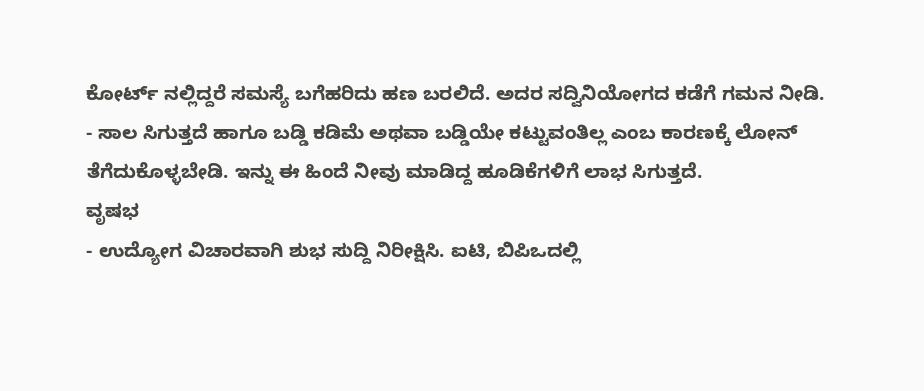ಕೋರ್ಟ್ ನಲ್ಲಿದ್ದರೆ ಸಮಸ್ಯೆ ಬಗೆಹರಿದು ಹಣ ಬರಲಿದೆ. ಅದರ ಸದ್ವಿನಿಯೋಗದ ಕಡೆಗೆ ಗಮನ ನೀಡಿ.
- ಸಾಲ ಸಿಗುತ್ತದೆ ಹಾಗೂ ಬಡ್ಡಿ ಕಡಿಮೆ ಅಥವಾ ಬಡ್ಡಿಯೇ ಕಟ್ಟುವಂತಿಲ್ಲ ಎಂಬ ಕಾರಣಕ್ಕೆ ಲೋನ್ ತೆಗೆದುಕೊಳ್ಳಬೇಡಿ. ಇನ್ನು ಈ ಹಿಂದೆ ನೀವು ಮಾಡಿದ್ದ ಹೂಡಿಕೆಗಳಿಗೆ ಲಾಭ ಸಿಗುತ್ತದೆ.
ವೃಷಭ
- ಉದ್ಯೋಗ ವಿಚಾರವಾಗಿ ಶುಭ ಸುದ್ದಿ ನಿರೀಕ್ಷಿಸಿ. ಐಟಿ, ಬಿಪಿಒದಲ್ಲಿ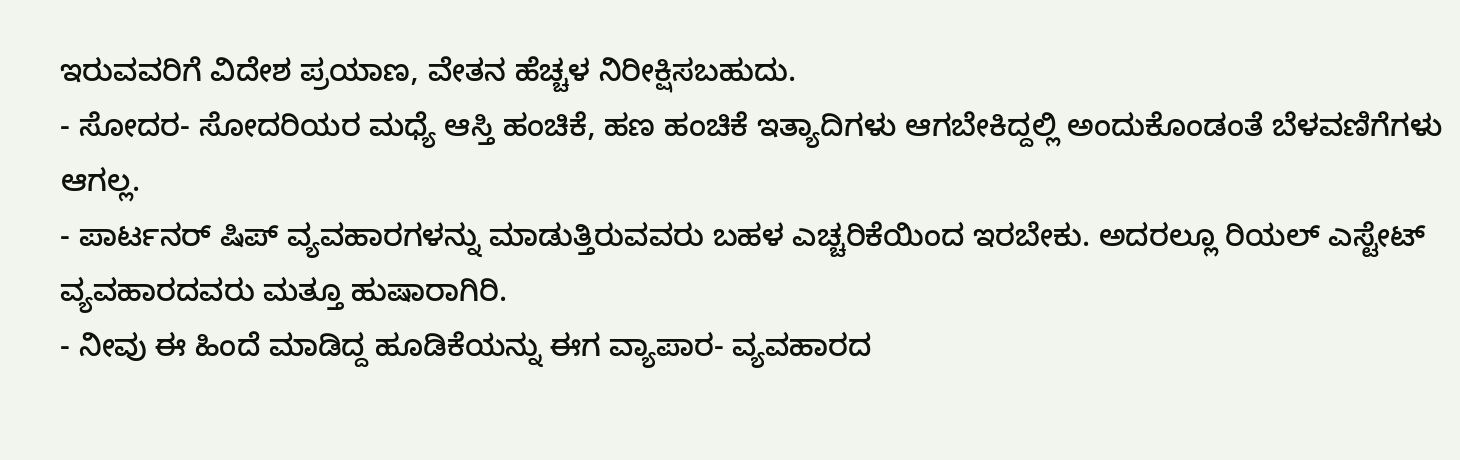ಇರುವವರಿಗೆ ವಿದೇಶ ಪ್ರಯಾಣ, ವೇತನ ಹೆಚ್ಚಳ ನಿರೀಕ್ಷಿಸಬಹುದು.
- ಸೋದರ- ಸೋದರಿಯರ ಮಧ್ಯೆ ಆಸ್ತಿ ಹಂಚಿಕೆ, ಹಣ ಹಂಚಿಕೆ ಇತ್ಯಾದಿಗಳು ಆಗಬೇಕಿದ್ದಲ್ಲಿ ಅಂದುಕೊಂಡಂತೆ ಬೆಳವಣಿಗೆಗಳು ಆಗಲ್ಲ.
- ಪಾರ್ಟನರ್ ಷಿಪ್ ವ್ಯವಹಾರಗಳನ್ನು ಮಾಡುತ್ತಿರುವವರು ಬಹಳ ಎಚ್ಚರಿಕೆಯಿಂದ ಇರಬೇಕು. ಅದರಲ್ಲೂ ರಿಯಲ್ ಎಸ್ಟೇಟ್ ವ್ಯವಹಾರದವರು ಮತ್ತೂ ಹುಷಾರಾಗಿರಿ.
- ನೀವು ಈ ಹಿಂದೆ ಮಾಡಿದ್ದ ಹೂಡಿಕೆಯನ್ನು ಈಗ ವ್ಯಾಪಾರ- ವ್ಯವಹಾರದ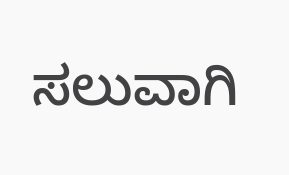ಸಲುವಾಗಿ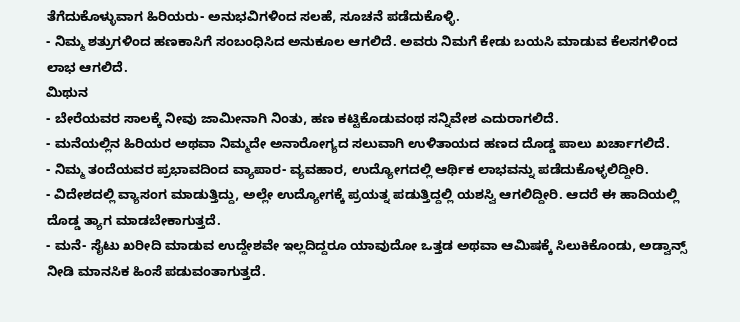ತೆಗೆದುಕೊಳ್ಳುವಾಗ ಹಿರಿಯರು- ಅನುಭವಿಗಳಿಂದ ಸಲಹೆ, ಸೂಚನೆ ಪಡೆದುಕೊಳ್ಳಿ.
- ನಿಮ್ಮ ಶತ್ರುಗಳಿಂದ ಹಣಕಾಸಿಗೆ ಸಂಬಂಧಿಸಿದ ಅನುಕೂಲ ಆಗಲಿದೆ. ಅವರು ನಿಮಗೆ ಕೇಡು ಬಯಸಿ ಮಾಡುವ ಕೆಲಸಗಳಿಂದ ಲಾಭ ಆಗಲಿದೆ.
ಮಿಥುನ
- ಬೇರೆಯವರ ಸಾಲಕ್ಕೆ ನೀವು ಜಾಮೀನಾಗಿ ನಿಂತು, ಹಣ ಕಟ್ಟಿಕೊಡುವಂಥ ಸನ್ನಿವೇಶ ಎದುರಾಗಲಿದೆ.
- ಮನೆಯಲ್ಲಿನ ಹಿರಿಯರ ಅಥವಾ ನಿಮ್ಮದೇ ಅನಾರೋಗ್ಯದ ಸಲುವಾಗಿ ಉಳಿತಾಯದ ಹಣದ ದೊಡ್ಡ ಪಾಲು ಖರ್ಚಾಗಲಿದೆ.
- ನಿಮ್ಮ ತಂದೆಯವರ ಪ್ರಭಾವದಿಂದ ವ್ಯಾಪಾರ- ವ್ಯವಹಾರ, ಉದ್ಯೋಗದಲ್ಲಿ ಆರ್ಥಿಕ ಲಾಭವನ್ನು ಪಡೆದುಕೊಳ್ಳಲಿದ್ದೀರಿ.
- ವಿದೇಶದಲ್ಲಿ ವ್ಯಾಸಂಗ ಮಾಡುತ್ತಿದ್ದು, ಅಲ್ಲೇ ಉದ್ಯೋಗಕ್ಕೆ ಪ್ರಯತ್ನ ಪಡುತ್ತಿದ್ದಲ್ಲಿ ಯಶಸ್ವಿ ಆಗಲಿದ್ದೀರಿ. ಆದರೆ ಈ ಹಾದಿಯಲ್ಲಿ ದೊಡ್ಡ ತ್ಯಾಗ ಮಾಡಬೇಕಾಗುತ್ತದೆ.
- ಮನೆ- ಸೈಟು ಖರೀದಿ ಮಾಡುವ ಉದ್ದೇಶವೇ ಇಲ್ಲದಿದ್ದರೂ ಯಾವುದೋ ಒತ್ತಡ ಅಥವಾ ಆಮಿಷಕ್ಕೆ ಸಿಲುಕಿಕೊಂಡು, ಅಡ್ವಾನ್ಸ್ ನೀಡಿ ಮಾನಸಿಕ ಹಿಂಸೆ ಪಡುವಂತಾಗುತ್ತದೆ.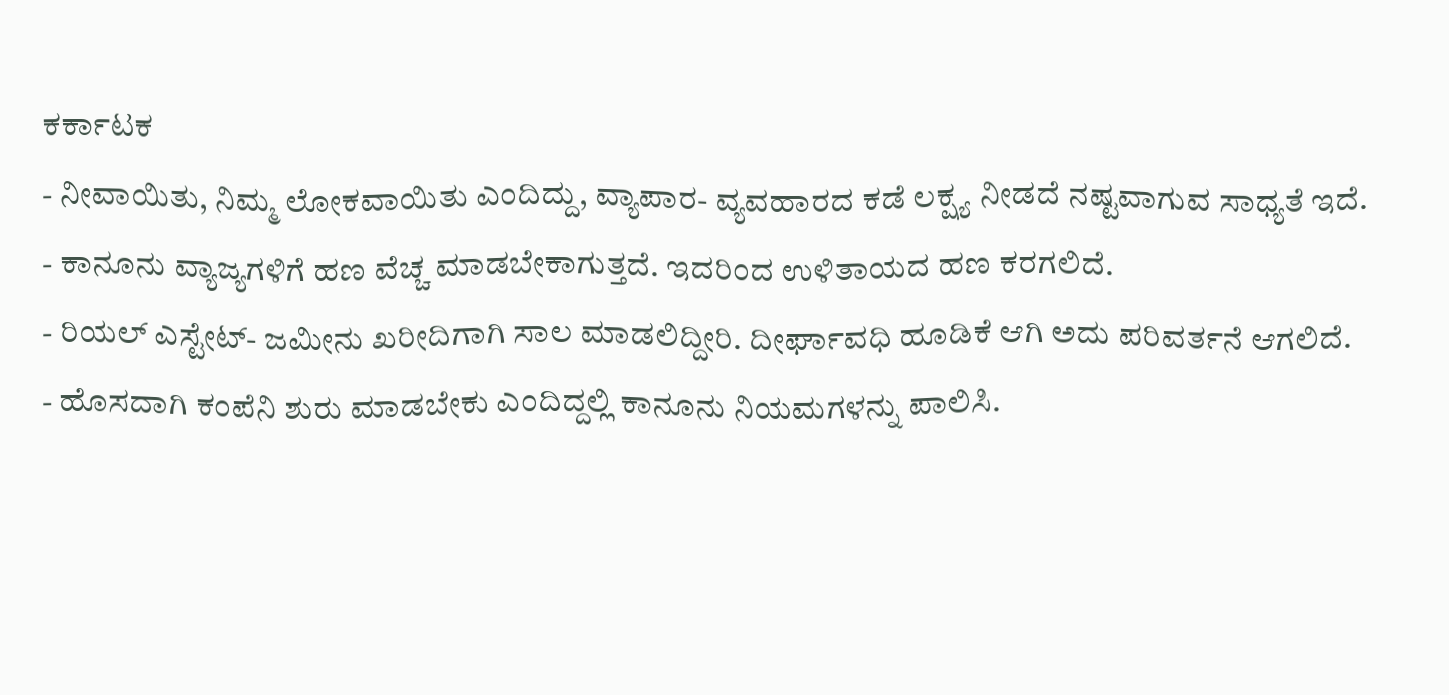ಕರ್ಕಾಟಕ
- ನೀವಾಯಿತು, ನಿಮ್ಮ ಲೋಕವಾಯಿತು ಎಂದಿದ್ದು, ವ್ಯಾಪಾರ- ವ್ಯವಹಾರದ ಕಡೆ ಲಕ್ಷ್ಯ ನೀಡದೆ ನಷ್ಟವಾಗುವ ಸಾಧ್ಯತೆ ಇದೆ.
- ಕಾನೂನು ವ್ಯಾಜ್ಯಗಳಿಗೆ ಹಣ ವೆಚ್ಚ ಮಾಡಬೇಕಾಗುತ್ತದೆ. ಇದರಿಂದ ಉಳಿತಾಯದ ಹಣ ಕರಗಲಿದೆ.
- ರಿಯಲ್ ಎಸ್ಟೇಟ್- ಜಮೀನು ಖರೀದಿಗಾಗಿ ಸಾಲ ಮಾಡಲಿದ್ದೀರಿ. ದೀರ್ಘಾವಧಿ ಹೂಡಿಕೆ ಆಗಿ ಅದು ಪರಿವರ್ತನೆ ಆಗಲಿದೆ.
- ಹೊಸದಾಗಿ ಕಂಪೆನಿ ಶುರು ಮಾಡಬೇಕು ಎಂದಿದ್ದಲ್ಲಿ ಕಾನೂನು ನಿಯಮಗಳನ್ನು ಪಾಲಿಸಿ.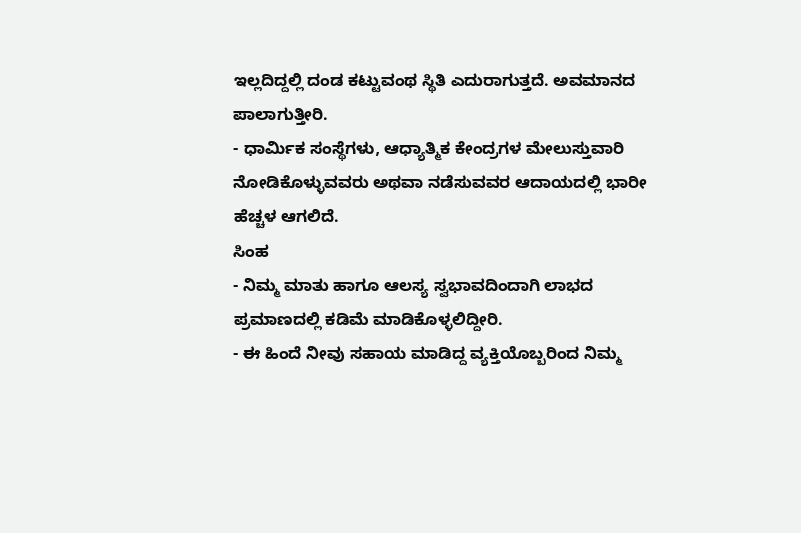ಇಲ್ಲದಿದ್ದಲ್ಲಿ ದಂಡ ಕಟ್ಟುವಂಥ ಸ್ಥಿತಿ ಎದುರಾಗುತ್ತದೆ. ಅವಮಾನದ ಪಾಲಾಗುತ್ತೀರಿ.
- ಧಾರ್ಮಿಕ ಸಂಸ್ಥೆಗಳು, ಆಧ್ಯಾತ್ಮಿಕ ಕೇಂದ್ರಗಳ ಮೇಲುಸ್ತುವಾರಿ ನೋಡಿಕೊಳ್ಳುವವರು ಅಥವಾ ನಡೆಸುವವರ ಆದಾಯದಲ್ಲಿ ಭಾರೀ ಹೆಚ್ಚಳ ಆಗಲಿದೆ.
ಸಿಂಹ
- ನಿಮ್ಮ ಮಾತು ಹಾಗೂ ಆಲಸ್ಯ ಸ್ವಭಾವದಿಂದಾಗಿ ಲಾಭದ ಪ್ರಮಾಣದಲ್ಲಿ ಕಡಿಮೆ ಮಾಡಿಕೊಳ್ಳಲಿದ್ದೀರಿ.
- ಈ ಹಿಂದೆ ನೀವು ಸಹಾಯ ಮಾಡಿದ್ದ ವ್ಯಕ್ತಿಯೊಬ್ಬರಿಂದ ನಿಮ್ಮ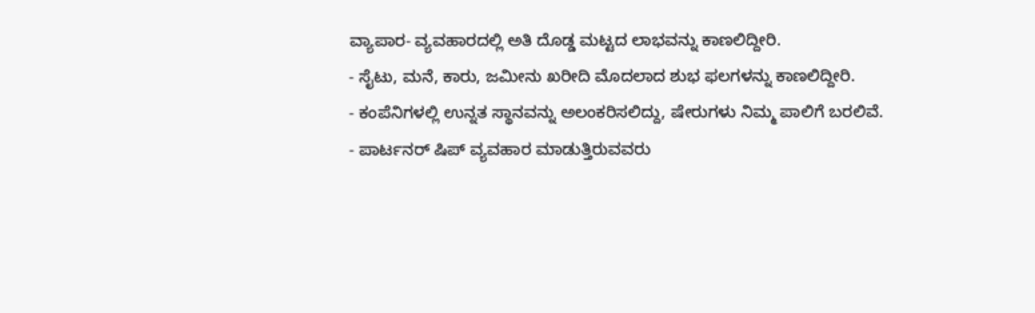ವ್ಯಾಪಾರ- ವ್ಯವಹಾರದಲ್ಲಿ ಅತಿ ದೊಡ್ಡ ಮಟ್ಟದ ಲಾಭವನ್ನು ಕಾಣಲಿದ್ದೀರಿ.
- ಸೈಟು, ಮನೆ, ಕಾರು, ಜಮೀನು ಖರೀದಿ ಮೊದಲಾದ ಶುಭ ಫಲಗಳನ್ನು ಕಾಣಲಿದ್ದೀರಿ.
- ಕಂಪೆನಿಗಳಲ್ಲಿ ಉನ್ನತ ಸ್ಥಾನವನ್ನು ಅಲಂಕರಿಸಲಿದ್ದು, ಷೇರುಗಳು ನಿಮ್ಮ ಪಾಲಿಗೆ ಬರಲಿವೆ.
- ಪಾರ್ಟನರ್ ಷಿಪ್ ವ್ಯವಹಾರ ಮಾಡುತ್ತಿರುವವರು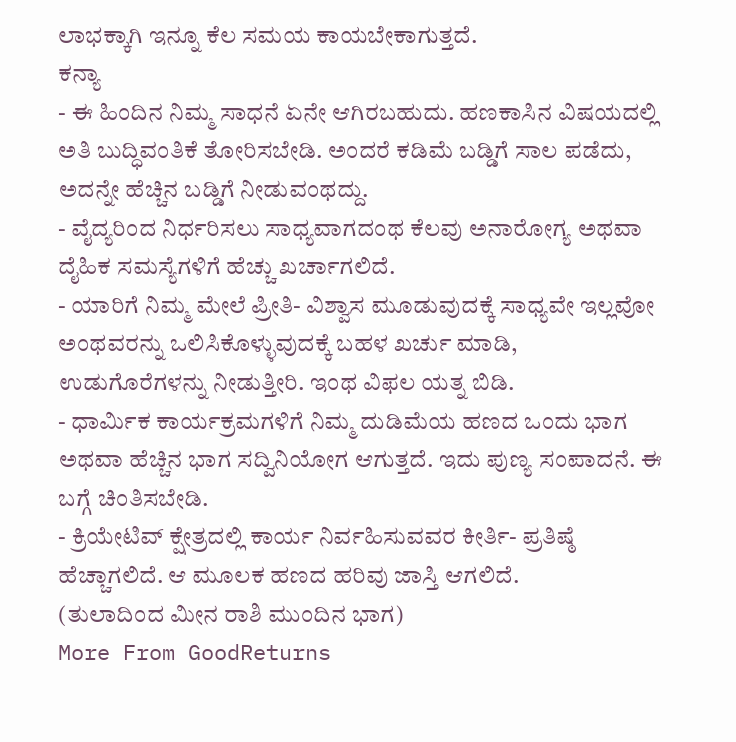ಲಾಭಕ್ಕಾಗಿ ಇನ್ನೂ ಕೆಲ ಸಮಯ ಕಾಯಬೇಕಾಗುತ್ತದೆ.
ಕನ್ಯಾ
- ಈ ಹಿಂದಿನ ನಿಮ್ಮ ಸಾಧನೆ ಏನೇ ಆಗಿರಬಹುದು. ಹಣಕಾಸಿನ ವಿಷಯದಲ್ಲಿ ಅತಿ ಬುದ್ಧಿವಂತಿಕೆ ತೋರಿಸಬೇಡಿ. ಅಂದರೆ ಕಡಿಮೆ ಬಡ್ಡಿಗೆ ಸಾಲ ಪಡೆದು, ಅದನ್ನೇ ಹೆಚ್ಚಿನ ಬಡ್ಡಿಗೆ ನೀಡುವಂಥದ್ದು.
- ವೈದ್ಯರಿಂದ ನಿರ್ಧರಿಸಲು ಸಾಧ್ಯವಾಗದಂಥ ಕೆಲವು ಅನಾರೋಗ್ಯ ಅಥವಾ ದೈಹಿಕ ಸಮಸ್ಯೆಗಳಿಗೆ ಹೆಚ್ಚು ಖರ್ಚಾಗಲಿದೆ.
- ಯಾರಿಗೆ ನಿಮ್ಮ ಮೇಲೆ ಪ್ರೀತಿ- ವಿಶ್ವಾಸ ಮೂಡುವುದಕ್ಕೆ ಸಾಧ್ಯವೇ ಇಲ್ಲವೋ ಅಂಥವರನ್ನು ಒಲಿಸಿಕೊಳ್ಳುವುದಕ್ಕೆ ಬಹಳ ಖರ್ಚು ಮಾಡಿ, ಉಡುಗೊರೆಗಳನ್ನು ನೀಡುತ್ತೀರಿ. ಇಂಥ ವಿಫಲ ಯತ್ನ ಬಿಡಿ.
- ಧಾರ್ಮಿಕ ಕಾರ್ಯಕ್ರಮಗಳಿಗೆ ನಿಮ್ಮ ದುಡಿಮೆಯ ಹಣದ ಒಂದು ಭಾಗ ಅಥವಾ ಹೆಚ್ಚಿನ ಭಾಗ ಸದ್ವಿನಿಯೋಗ ಆಗುತ್ತದೆ. ಇದು ಪುಣ್ಯ ಸಂಪಾದನೆ. ಈ ಬಗ್ಗೆ ಚಿಂತಿಸಬೇಡಿ.
- ಕ್ರಿಯೇಟಿವ್ ಕ್ಷೇತ್ರದಲ್ಲಿ ಕಾರ್ಯ ನಿರ್ವಹಿಸುವವರ ಕೀರ್ತಿ- ಪ್ರತಿಷ್ಠೆ ಹೆಚ್ಚಾಗಲಿದೆ. ಆ ಮೂಲಕ ಹಣದ ಹರಿವು ಜಾಸ್ತಿ ಆಗಲಿದೆ.
(ತುಲಾದಿಂದ ಮೀನ ರಾಶಿ ಮುಂದಿನ ಭಾಗ)
More From GoodReturns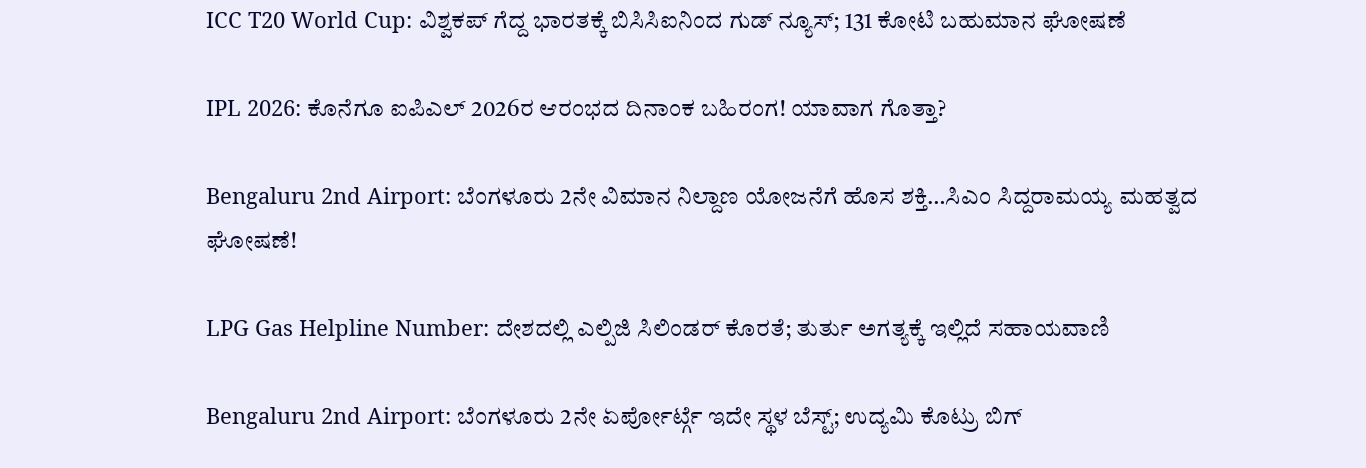ICC T20 World Cup: ವಿಶ್ವಕಪ್ ಗೆದ್ದ ಭಾರತಕ್ಕೆ ಬಿಸಿಸಿಐನಿಂದ ಗುಡ್ ನ್ಯೂಸ್; 131 ಕೋಟಿ ಬಹುಮಾನ ಘೋಷಣೆ

IPL 2026: ಕೊನೆಗೂ ಐಪಿಎಲ್ 2026ರ ಆರಂಭದ ದಿನಾಂಕ ಬಹಿರಂಗ! ಯಾವಾಗ ಗೊತ್ತಾ?

Bengaluru 2nd Airport: ಬೆಂಗಳೂರು 2ನೇ ವಿಮಾನ ನಿಲ್ದಾಣ ಯೋಜನೆಗೆ ಹೊಸ ಶಕ್ತಿ…ಸಿಎಂ ಸಿದ್ದರಾಮಯ್ಯ ಮಹತ್ವದ ಘೋಷಣೆ!

LPG Gas Helpline Number: ದೇಶದಲ್ಲಿ ಎಲ್ಪಿಜಿ ಸಿಲಿಂಡರ್ ಕೊರತೆ; ತುರ್ತು ಅಗತ್ಯಕ್ಕೆ ಇಲ್ಲಿದೆ ಸಹಾಯವಾಣಿ

Bengaluru 2nd Airport: ಬೆಂಗಳೂರು 2ನೇ ಏರ್ಪೋರ್ಟ್ಗೆ ಇದೇ ಸ್ಥಳ ಬೆಸ್ಟ್; ಉದ್ಯಮಿ ಕೊಟ್ರು ಬಿಗ್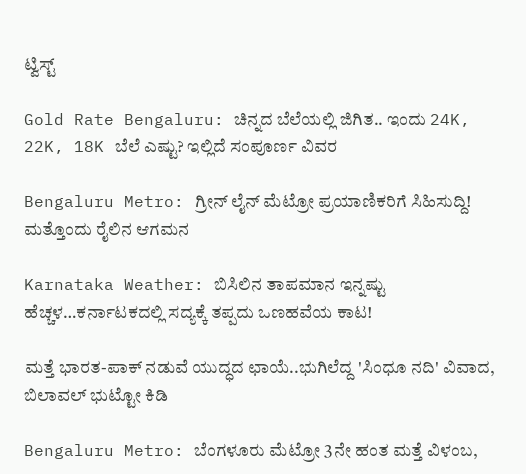ಟ್ವಿಸ್ಟ್

Gold Rate Bengaluru: ಚಿನ್ನದ ಬೆಲೆಯಲ್ಲಿ ಜಿಗಿತ.. ಇಂದು 24K, 22K, 18K ಬೆಲೆ ಎಷ್ಟು? ಇಲ್ಲಿದೆ ಸಂಪೂರ್ಣ ವಿವರ

Bengaluru Metro: ಗ್ರೀನ್ ಲೈನ್ ಮೆಟ್ರೋ ಪ್ರಯಾಣಿಕರಿಗೆ ಸಿಹಿಸುದ್ದಿ! ಮತ್ತೊಂದು ರೈಲಿನ ಆಗಮನ

Karnataka Weather: ಬಿಸಿಲಿನ ತಾಪಮಾನ ಇನ್ನಷ್ಟು ಹೆಚ್ಚಳ…ಕರ್ನಾಟಕದಲ್ಲಿ ಸದ್ಯಕ್ಕೆ ತಪ್ಪದು ಒಣಹವೆಯ ಕಾಟ!

ಮತ್ತೆ ಭಾರತ-ಪಾಕ್ ನಡುವೆ ಯುದ್ಧದ ಛಾಯೆ..ಭುಗಿಲೆದ್ದ 'ಸಿಂಧೂ ನದಿ' ವಿವಾದ, ಬಿಲಾವಲ್ ಭುಟ್ಟೋ ಕಿಡಿ

Bengaluru Metro: ಬೆಂಗಳೂರು ಮೆಟ್ರೋ 3ನೇ ಹಂತ ಮತ್ತೆ ವಿಳಂಬ,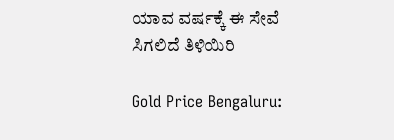ಯಾವ ವರ್ಷಕ್ಕೆ ಈ ಸೇವೆ ಸಿಗಲಿದೆ ತಿಳಿಯಿರಿ

Gold Price Bengaluru: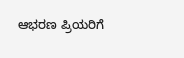ಆಭರಣ ಪ್ರಿಯರಿಗೆ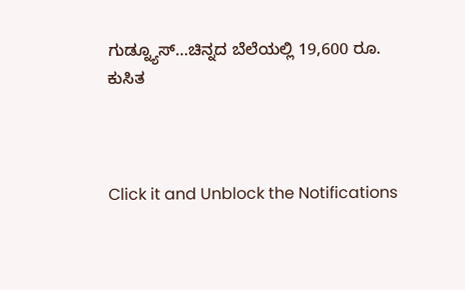ಗುಡ್ನ್ಯೂಸ್…ಚಿನ್ನದ ಬೆಲೆಯಲ್ಲಿ 19,600 ರೂ. ಕುಸಿತ



Click it and Unblock the Notifications